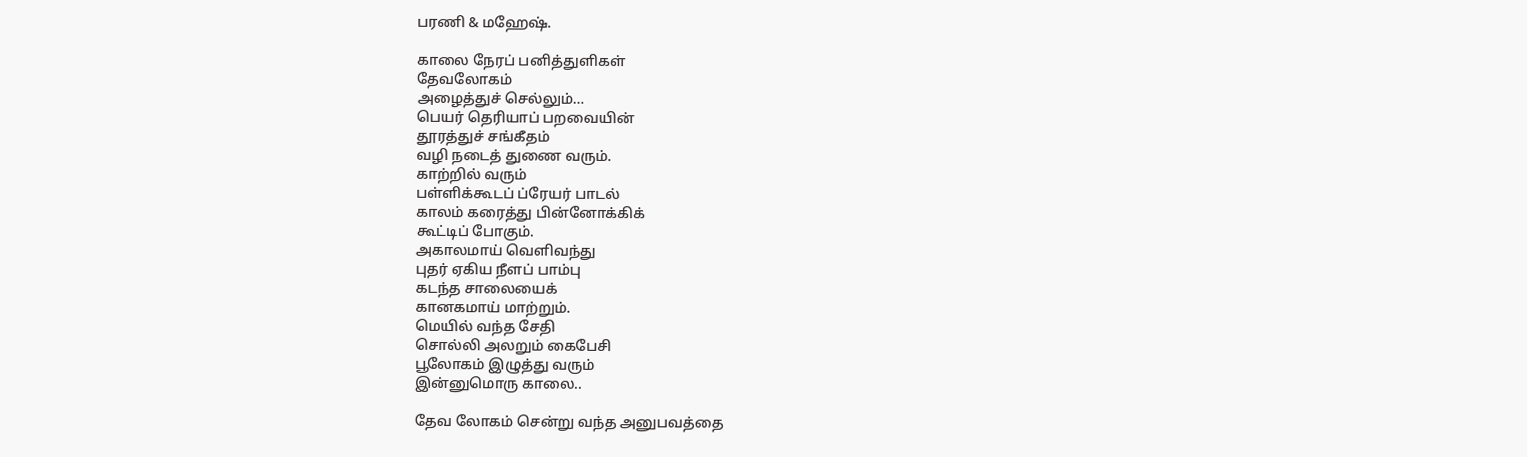பரணி & மஹேஷ்.

காலை நேரப் பனித்துளிகள்
தேவலோகம்
அழைத்துச் செல்லும்…
பெயர் தெரியாப் பறவையின்
தூரத்துச் சங்கீதம்
வழி நடைத் துணை வரும்.
காற்றில் வரும்
பள்ளிக்கூடப் ப்ரேயர் பாடல்
காலம் கரைத்து பின்னோக்கிக்
கூட்டிப் போகும்.
அகாலமாய் வெளிவந்து
புதர் ஏகிய நீளப் பாம்பு
கடந்த சாலையைக்
கானகமாய் மாற்றும்.
மெயில் வந்த சேதி
சொல்லி அலறும் கைபேசி
பூலோகம் இழுத்து வரும்
இன்னுமொரு காலை..

தேவ லோகம் சென்று வந்த அனுபவத்தை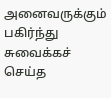அனைவருக்கும் பகிர்ந்து சுவைக்கச் செய்த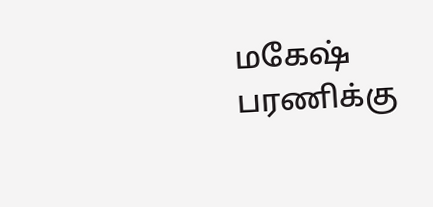மகேஷ் பரணிக்கு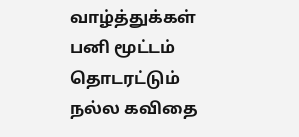வாழ்த்துக்கள் பனி மூட்டம் தொடரட்டும்
நல்ல கவிதை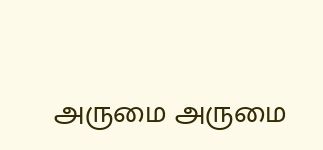அருமை அருமை